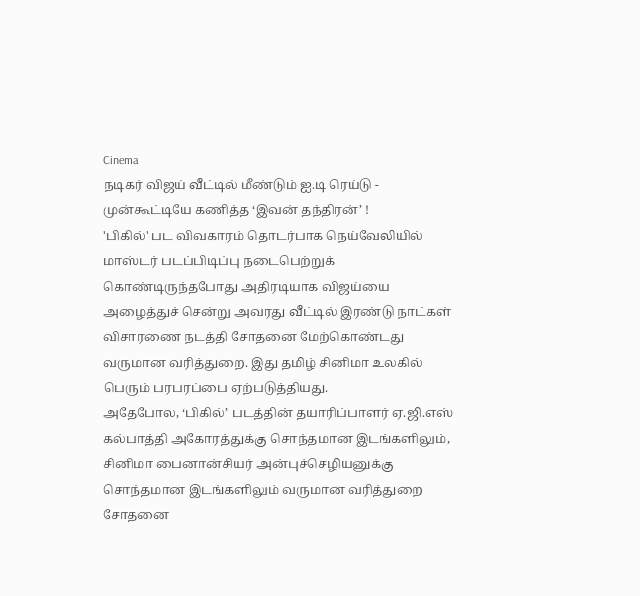Cinema
நடிகர் விஜய் வீட்டில் மீண்டும் ஐ.டி ரெய்டு - முன்கூட்டியே கணித்த ‘இவன் தந்திரன்’ !
'பிகில்' பட விவகாரம் தொடர்பாக நெய்வேலியில் மாஸ்டர் படப்பிடிப்பு நடைபெற்றுக் கொண்டிருந்தபோது அதிரடியாக விஜய்யை அழைத்துச் சென்று அவரது வீட்டில் இரண்டு நாட்கள் விசாரணை நடத்தி சோதனை மேற்கொண்டது வருமான வரித்துறை. இது தமிழ் சினிமா உலகில் பெரும் பரபரப்பை ஏற்படுத்தியது.
அதேபோல, ‘பிகில்’ படத்தின் தயாரிப்பாளர் ஏ.ஜி.எஸ் கல்பாத்தி அகோரத்துக்கு சொந்தமான இடங்களிலும், சினிமா பைனான்சியர் அன்புச்செழியனுக்கு சொந்தமான இடங்களிலும் வருமான வரித்துறை சோதனை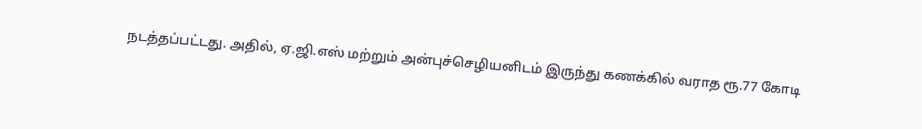நடத்தப்பட்டது. அதில், ஏ.ஜி.எஸ் மற்றும் அன்புச்செழியனிடம் இருந்து கணக்கில் வராத ரூ.77 கோடி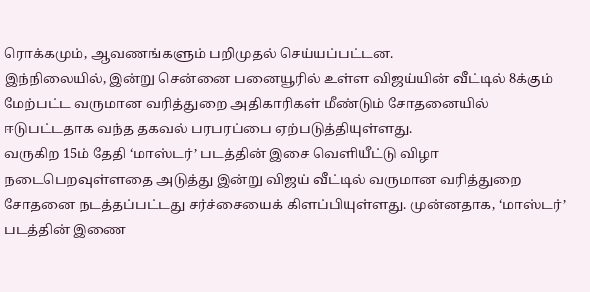ரொக்கமும், ஆவணங்களும் பறிமுதல் செய்யப்பட்டன.
இந்நிலையில், இன்று சென்னை பனையூரில் உள்ள விஜய்யின் வீட்டில் 8க்கும் மேற்பட்ட வருமான வரித்துறை அதிகாரிகள் மீண்டும் சோதனையில் ஈடுபட்டதாக வந்த தகவல் பரபரப்பை ஏற்படுத்தியுள்ளது.
வருகிற 15ம் தேதி ‘மாஸ்டர்’ படத்தின் இசை வெளியீட்டு விழா நடைபெறவுள்ளதை அடுத்து இன்று விஜய் வீட்டில் வருமான வரித்துறை சோதனை நடத்தப்பட்டது சர்ச்சையைக் கிளப்பியுள்ளது. முன்னதாக, ‘மாஸ்டர்’ படத்தின் இணை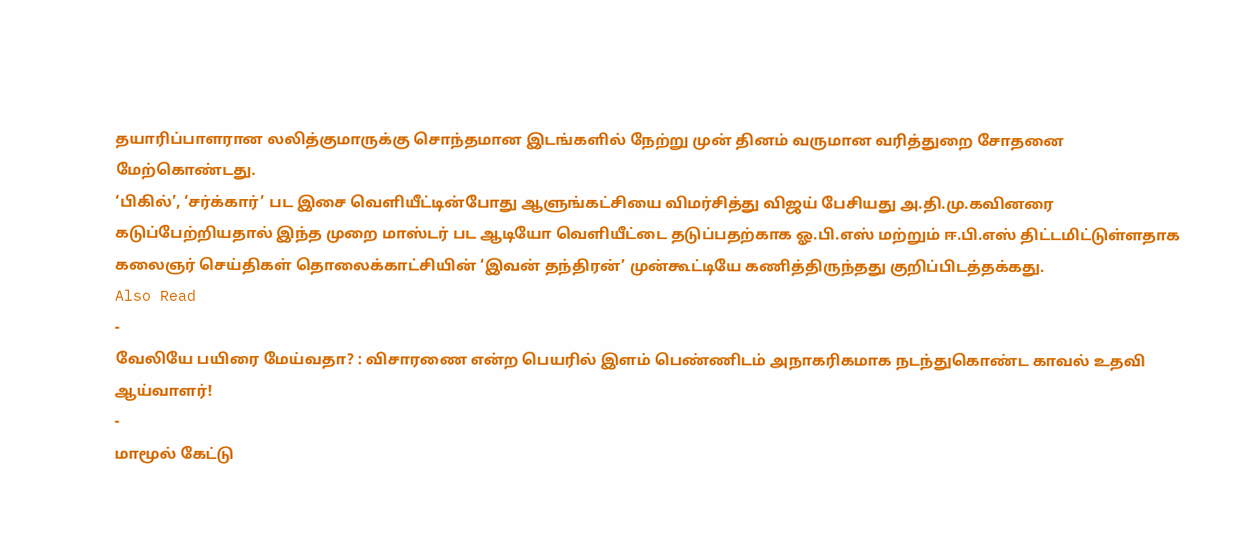தயாரிப்பாளரான லலித்குமாருக்கு சொந்தமான இடங்களில் நேற்று முன் தினம் வருமான வரித்துறை சோதனை மேற்கொண்டது.
‘பிகில்’, ‘சர்க்கார்’ பட இசை வெளியீட்டின்போது ஆளுங்கட்சியை விமர்சித்து விஜய் பேசியது அ.தி.மு.கவினரை கடுப்பேற்றியதால் இந்த முறை மாஸ்டர் பட ஆடியோ வெளியீட்டை தடுப்பதற்காக ஓ.பி.எஸ் மற்றும் ஈ.பி.எஸ் திட்டமிட்டுள்ளதாக கலைஞர் செய்திகள் தொலைக்காட்சியின் ‘இவன் தந்திரன்’ முன்கூட்டியே கணித்திருந்தது குறிப்பிடத்தக்கது.
Also Read
-
வேலியே பயிரை மேய்வதா? : விசாரணை என்ற பெயரில் இளம் பெண்ணிடம் அநாகரிகமாக நடந்துகொண்ட காவல் உதவி ஆய்வாளர்!
-
மாமூல் கேட்டு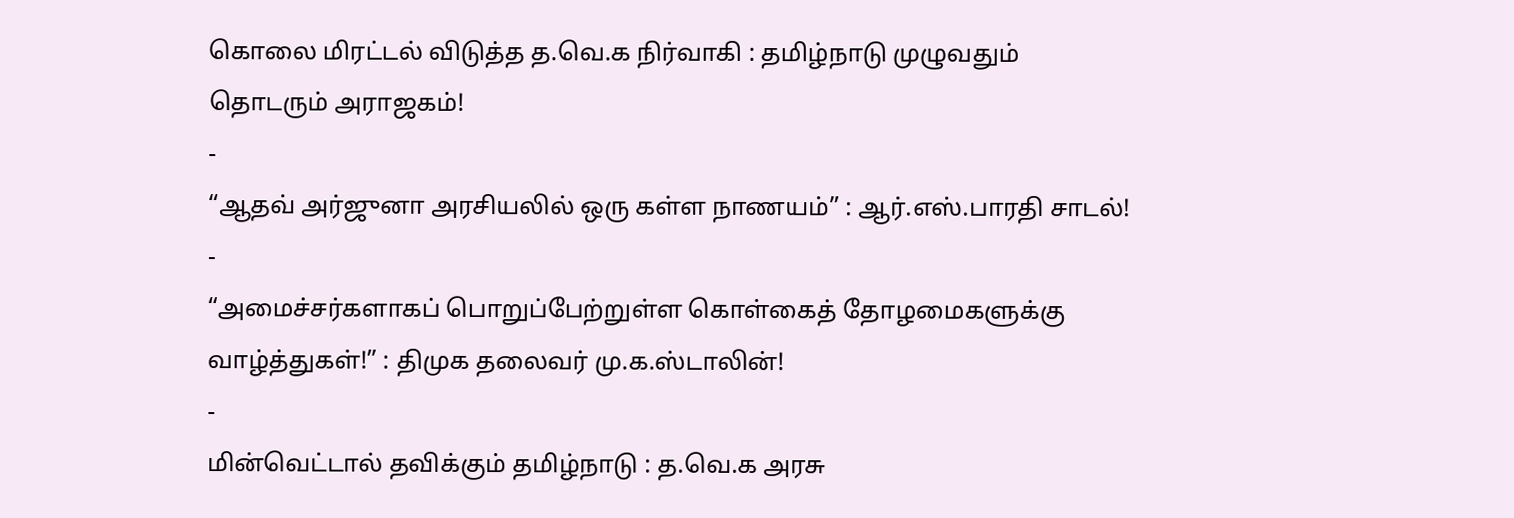கொலை மிரட்டல் விடுத்த த.வெ.க நிர்வாகி : தமிழ்நாடு முழுவதும் தொடரும் அராஜகம்!
-
“ஆதவ் அர்ஜுனா அரசியலில் ஒரு கள்ள நாணயம்” : ஆர்.எஸ்.பாரதி சாடல்!
-
“அமைச்சர்களாகப் பொறுப்பேற்றுள்ள கொள்கைத் தோழமைகளுக்கு வாழ்த்துகள்!” : திமுக தலைவர் மு.க.ஸ்டாலின்!
-
மின்வெட்டால் தவிக்கும் தமிழ்நாடு : த.வெ.க அரசு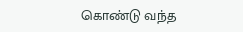கொண்டு வந்த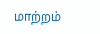மாற்றம்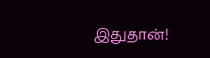இதுதான்!